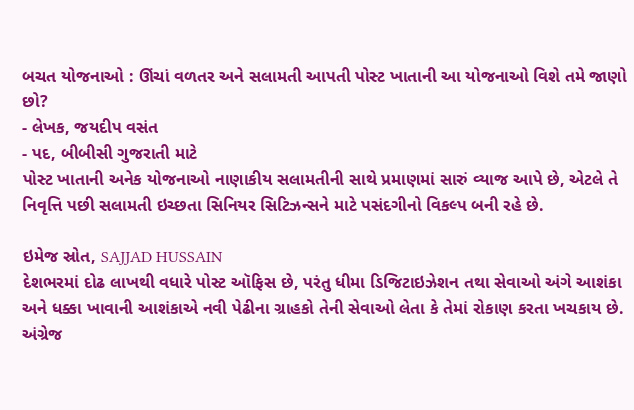બચત યોજનાઓ : ઊંચાં વળતર અને સલામતી આપતી પોસ્ટ ખાતાની આ યોજનાઓ વિશે તમે જાણો છો?
- લેખક, જયદીપ વસંત
- પદ, બીબીસી ગુજરાતી માટે
પોસ્ટ ખાતાની અનેક યોજનાઓ નાણાકીય સલામતીની સાથે પ્રમાણમાં સારું વ્યાજ આપે છે, એટલે તે નિવૃત્તિ પછી સલામતી ઇચ્છતા સિનિયર સિટિઝન્સને માટે પસંદગીનો વિકલ્પ બની રહે છે.

ઇમેજ સ્રોત, SAJJAD HUSSAIN
દેશભરમાં દોઢ લાખથી વધારે પોસ્ટ ઑફિસ છે, પરંતુ ધીમા ડિજિટાઇઝેશન તથા સેવાઓ અંગે આશંકા અને ધક્કા ખાવાની આશંકાએ નવી પેઢીના ગ્રાહકો તેની સેવાઓ લેતા કે તેમાં રોકાણ કરતા ખચકાય છે.
અંગ્રેજ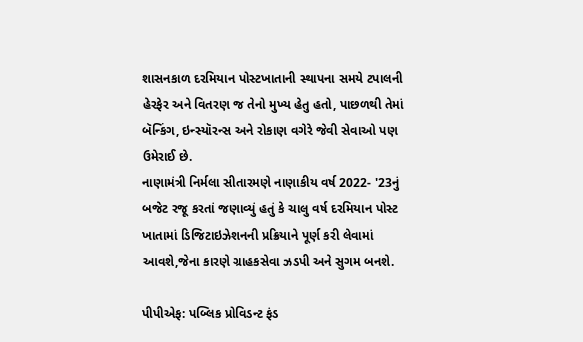શાસનકાળ દરમિયાન પોસ્ટખાતાની સ્થાપના સમયે ટપાલની હેરફેર અને વિતરણ જ તેનો મુખ્ય હેતુ હતો, પાછળથી તેમાં બૅન્કિંગ, ઇન્સ્યૉરન્સ અને રોકાણ વગેરે જેવી સેવાઓ પણ ઉમેરાઈ છે.
નાણામંત્રી નિર્મલા સીતારમણે નાણાકીય વર્ષ 2022- '23નું બજેટ રજૂ કરતાં જણાવ્યું હતું કે ચાલુ વર્ષ દરમિયાન પોસ્ટ ખાતામાં ડિજિટાઇઝેશનની પ્રક્રિયાને પૂર્ણ કરી લેવામાં આવશે,જેના કારણે ગ્રાહકસેવા ઝડપી અને સુગમ બનશે.

પીપીએફ: પબ્લિક પ્રોવિડન્ટ ફંડ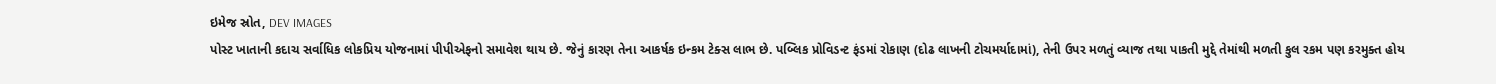ઇમેજ સ્રોત, DEV IMAGES
પોસ્ટ ખાતાની કદાચ સર્વાધિક લોકપ્રિય યોજનામાં પીપીએફનો સમાવેશ થાય છે. જેનું કારણ તેના આકર્ષક ઇન્કમ ટેક્સ લાભ છે. પબ્લિક પ્રોવિડન્ટ ફંડમાં રોકાણ (દોઢ લાખની ટોચમર્યાદામાં), તેની ઉપર મળતું વ્યાજ તથા પાકતી મુદ્દે તેમાંથી મળતી કુલ રકમ પણ કરમુક્ત હોય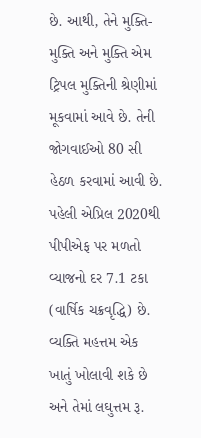છે. આથી, તેને મુક્તિ-મુક્તિ અને મુક્તિ એમ ટ્રિપલ મુક્તિની શ્રેણીમાં મૂકવામાં આવે છે. તેની જોગવાઈઓ 80 સી હેઠળ કરવામાં આવી છે.
પહેલી એપ્રિલ 2020થી પીપીએફ પર મળતો વ્યાજનો દર 7.1 ટકા (વાર્ષિક ચક્રવૃદ્ધિ) છે. વ્યક્તિ મહત્તમ એક ખાતું ખોલાવી શકે છે અને તેમાં લઘુત્તમ રૂ.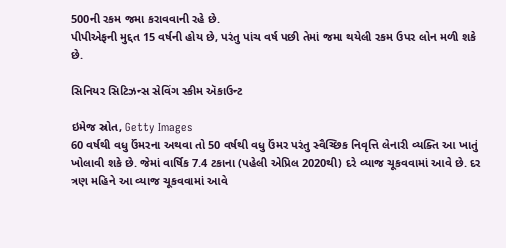500ની રકમ જમા કરાવવાની રહે છે.
પીપીએફની મુદ્દત 15 વર્ષની હોય છે, પરંતુ પાંચ વર્ષ પછી તેમાં જમા થયેલી રકમ ઉપર લોન મળી શકે છે.

સિનિયર સિટિઝન્સ સેવિંગ સ્કીમ ઍકાઉન્ટ

ઇમેજ સ્રોત, Getty Images
60 વર્ષથી વધુ ઉંમરના અથવા તો 50 વર્ષથી વધુ ઉંમર પરંતુ સ્વૈચ્છિક નિવૃત્તિ લેનારી વ્યક્તિ આ ખાતું ખોલાવી શકે છે. જેમાં વાર્ષિક 7.4 ટકાના (પહેલી એપ્રિલ 2020થી) દરે વ્યાજ ચૂકવવામાં આવે છે. દર ત્રણ મહિને આ વ્યાજ ચૂકવવામાં આવે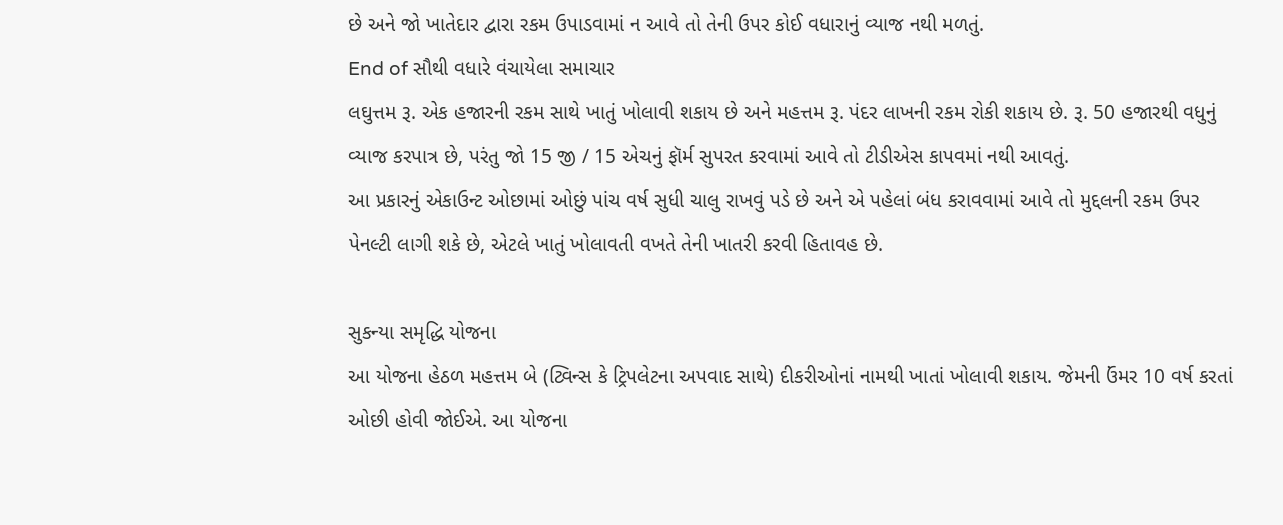છે અને જો ખાતેદાર દ્વારા રકમ ઉપાડવામાં ન આવે તો તેની ઉપર કોઈ વધારાનું વ્યાજ નથી મળતું.
End of સૌથી વધારે વંચાયેલા સમાચાર
લઘુત્તમ રૂ. એક હજારની રકમ સાથે ખાતું ખોલાવી શકાય છે અને મહત્તમ રૂ. પંદર લાખની રકમ રોકી શકાય છે. રૂ. 50 હજારથી વધુનું વ્યાજ કરપાત્ર છે, પરંતુ જો 15 જી / 15 એચનું ફૉર્મ સુપરત કરવામાં આવે તો ટીડીએસ કાપવમાં નથી આવતું.
આ પ્રકારનું એકાઉન્ટ ઓછામાં ઓછું પાંચ વર્ષ સુધી ચાલુ રાખવું પડે છે અને એ પહેલાં બંધ કરાવવામાં આવે તો મુદ્દલની રકમ ઉપર પેનલ્ટી લાગી શકે છે, એટલે ખાતું ખોલાવતી વખતે તેની ખાતરી કરવી હિતાવહ છે.

સુકન્યા સમૃદ્ધિ યોજના
આ યોજના હેઠળ મહત્તમ બે (ટ્વિન્સ કે ટ્રિપલેટના અપવાદ સાથે) દીકરીઓનાં નામથી ખાતાં ખોલાવી શકાય. જેમની ઉંમર 10 વર્ષ કરતાં ઓછી હોવી જોઈએ. આ યોજના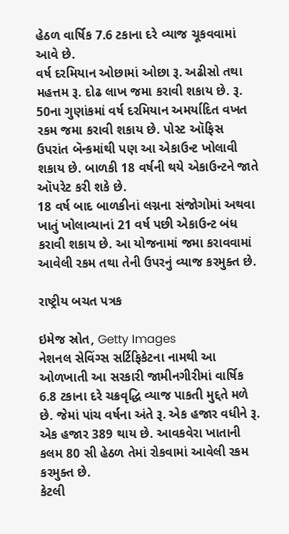હેઠળ વાર્ષિક 7.6 ટકાના દરે વ્યાજ ચૂકવવામાં આવે છે.
વર્ષ દરમિયાન ઓછામાં ઓછા રૂ. અઢીસો તથા મહત્તમ રૂ. દોઢ લાખ જમા કરાવી શકાય છે. રૂ. 50ના ગુણાંકમાં વર્ષ દરમિયાન અમર્યાદિત વખત રકમ જમા કરાવી શકાય છે. પોસ્ટ ઑફિસ ઉપરાંત બૅન્કમાંથી પણ આ એકાઉન્ટ ખોલાવી શકાય છે. બાળકી 18 વર્ષની થયે એકાઉન્ટને જાતે ઑપરેટ કરી શકે છે.
18 વર્ષ બાદ બાળકીનાં લગ્નના સંજોગોમાં અથવા ખાતું ખોલાવ્યાનાં 21 વર્ષ પછી એકાઉન્ટ બંધ કરાવી શકાય છે. આ યોજનામાં જમા કરાવવામાં આવેલી રકમ તથા તેની ઉપરનું વ્યાજ કરમુક્ત છે.

રાષ્ટ્રીય બચત પત્રક

ઇમેજ સ્રોત, Getty Images
નેશનલ સેવિંગ્સ સર્ટિફિકેટના નામથી આ ઓળખાતી આ સરકારી જામીનગીરીમાં વાર્ષિક 6.8 ટકાના દરે ચક્રવૃદ્ધિ વ્યાજ પાકતી મુદ્દતે મળે છે. જેમાં પાંચ વર્ષના અંતે રૂ. એક હજાર વધીને રૂ. એક હજાર 389 થાય છે. આવકવેરા ખાતાની કલમ 80 સી હેઠળ તેમાં રોકવામાં આવેલી રકમ કરમુક્ત છે.
કેટલી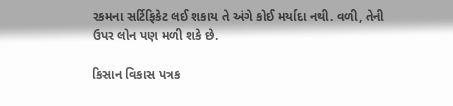રકમના સર્ટિફિકેટ લઈ શકાય તે અંગે કોઈ મર્યાદા નથી. વળી, તેની ઉપર લોન પણ મળી શકે છે.

કિસાન વિકાસ પત્રક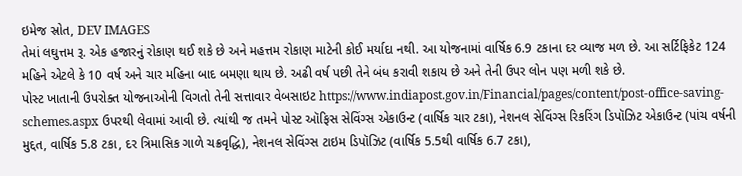ઇમેજ સ્રોત, DEV IMAGES
તેમાં લઘુત્તમ રૂ. એક હજારનું રોકાણ થઈ શકે છે અને મહત્તમ રોકાણ માટેની કોઈ મર્યાદા નથી. આ યોજનામાં વાર્ષિક 6.9 ટકાના દર વ્યાજ મળ છે. આ સર્ટિફિકેટ 124 મહિને એટલે કે 10 વર્ષ અને ચાર મહિના બાદ બમણા થાય છે. અઢી વર્ષ પછી તેને બંધ કરાવી શકાય છે અને તેની ઉપર લોન પણ મળી શકે છે.
પોસ્ટ ખાતાની ઉપરોક્ત યોજનાઓની વિગતો તેની સત્તાવાર વેબસાઇટ https://www.indiapost.gov.in/Financial/pages/content/post-office-saving-schemes.aspx ઉપરથી લેવામાં આવી છે. ત્યાંથી જ તમને પોસ્ટ ઑફિસ સેવિંગ્સ એકાઉન્ટ (વાર્ષિક ચાર ટકા), નેશનલ સેવિંગ્સ રિકરિંગ ડિપૉઝિટ એકાઉન્ટ (પાંચ વર્ષની મુદ્દત, વાર્ષિક 5.8 ટકા, દર ત્રિમાસિક ગાળે ચક્રવૃદ્ધિ), નેશનલ સેવિંગ્સ ટાઇમ ડિપૉઝિટ (વાર્ષિક 5.5થી વાર્ષિક 6.7 ટકા),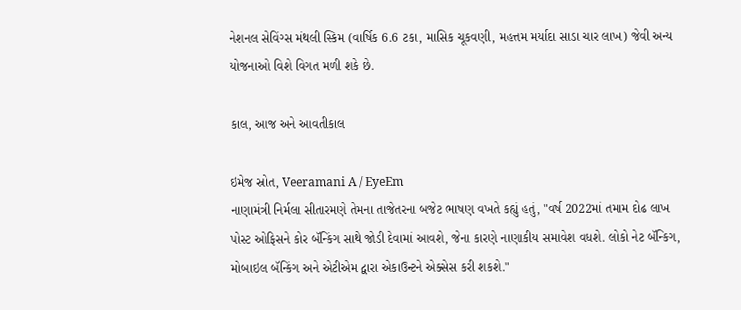નેશનલ સેવિંગ્સ મંથલી સ્કિમ (વાર્ષિક 6.6 ટકા, માસિક ચૂકવણી, મહત્તમ મર્યાદા સાડા ચાર લાખ) જેવી અન્ય યોજનાઓ વિશે વિગત મળી શકે છે.

કાલ, આજ અને આવતીકાલ

ઇમેજ સ્રોત, Veeramani A / EyeEm
નાણામંત્રી નિર્મલા સીતારમણે તેમના તાજેતરના બજેટ ભાષણ વખતે કહ્યું હતું, "વર્ષ 2022માં તમામ દોઢ લાખ પોસ્ટ ઓફિસને કોર બૅન્કિંગ સાથે જોડી દેવામાં આવશે, જેના કારણે નાણાકીય સમાવેશ વધશે. લોકો નેટ બૅન્કિગ, મોબાઇલ બૅન્કિંગ અને એટીએમ દ્વારા એકાઉન્ટને એક્સેસ કરી શકશે."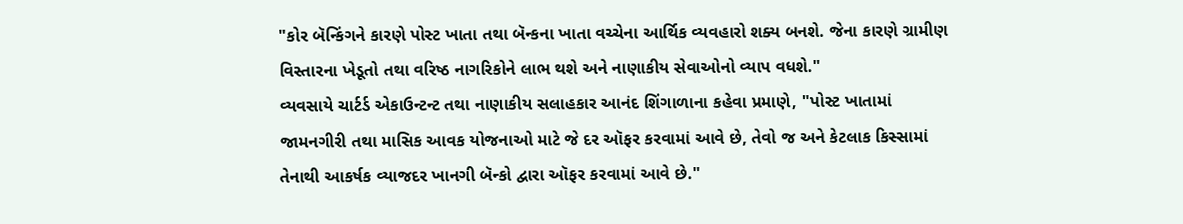"કોર બૅન્કિંગને કારણે પોસ્ટ ખાતા તથા બૅન્કના ખાતા વચ્ચેના આર્થિક વ્યવહારો શક્ય બનશે. જેના કારણે ગ્રામીણ વિસ્તારના ખેડૂતો તથા વરિષ્ઠ નાગરિકોને લાભ થશે અને નાણાકીય સેવાઓનો વ્યાપ વધશે."
વ્યવસાયે ચાર્ટર્ડ એકાઉન્ટન્ટ તથા નાણાકીય સલાહકાર આનંદ શિંગાળાના કહેવા પ્રમાણે, "પોસ્ટ ખાતામાં જામનગીરી તથા માસિક આવક યોજનાઓ માટે જે દર ઑફર કરવામાં આવે છે, તેવો જ અને કેટલાક કિસ્સામાં તેનાથી આકર્ષક વ્યાજદર ખાનગી બૅન્કો દ્વારા ઑફર કરવામાં આવે છે."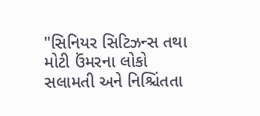"સિનિયર સિટિઝન્સ તથા મોટી ઉંમરના લોકો સલામતી અને નિશ્ચિંતતા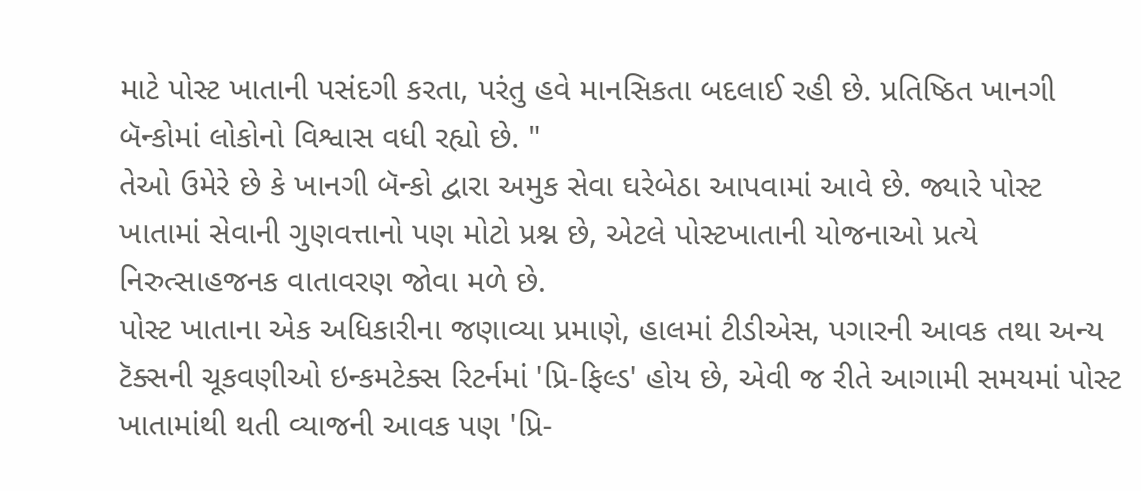માટે પોસ્ટ ખાતાની પસંદગી કરતા, પરંતુ હવે માનસિકતા બદલાઈ રહી છે. પ્રતિષ્ઠિત ખાનગી બૅન્કોમાં લોકોનો વિશ્વાસ વધી રહ્યો છે. "
તેઓ ઉમેરે છે કે ખાનગી બૅન્કો દ્વારા અમુક સેવા ઘરેબેઠા આપવામાં આવે છે. જ્યારે પોસ્ટ ખાતામાં સેવાની ગુણવત્તાનો પણ મોટો પ્રશ્ન છે, એટલે પોસ્ટખાતાની યોજનાઓ પ્રત્યે નિરુત્સાહજનક વાતાવરણ જોવા મળે છે.
પોસ્ટ ખાતાના એક અધિકારીના જણાવ્યા પ્રમાણે, હાલમાં ટીડીએસ, પગારની આવક તથા અન્ય ટૅક્સની ચૂકવણીઓ ઇન્કમટેક્સ રિટર્નમાં 'પ્રિ-ફિલ્ડ' હોય છે, એવી જ રીતે આગામી સમયમાં પોસ્ટ ખાતામાંથી થતી વ્યાજની આવક પણ 'પ્રિ-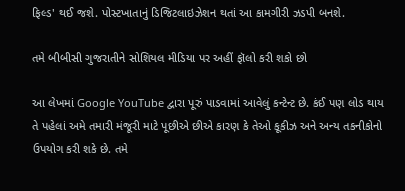ફિલ્ડ' થઈ જશે. પોસ્ટખાતાનું ડિજિટલાઇઝેશન થતાં આ કામગીરી ઝડપી બનશે.

તમે બીબીસી ગુજરાતીને સોશિયલ મીડિયા પર અહીં ફૉલો કરી શકો છો

આ લેખમાં Google YouTube દ્વારા પૂરું પાડવામાં આવેલું કન્ટેન્ટ છે. કંઈ પણ લોડ થાય તે પહેલાં અમે તમારી મંજૂરી માટે પૂછીએ છીએ કારણ કે તેઓ કૂકીઝ અને અન્ય તકનીકોનો ઉપયોગ કરી શકે છે. તમે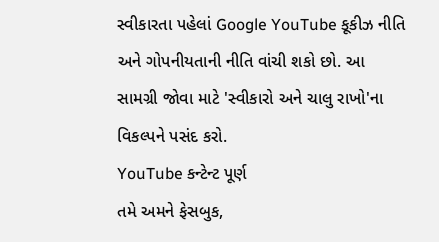સ્વીકારતા પહેલાં Google YouTube કૂકીઝ નીતિ અને ગોપનીયતાની નીતિ વાંચી શકો છો. આ સામગ્રી જોવા માટે 'સ્વીકારો અને ચાલુ રાખો'ના વિકલ્પને પસંદ કરો.
YouTube કન્ટેન્ટ પૂર્ણ
તમે અમને ફેસબુક,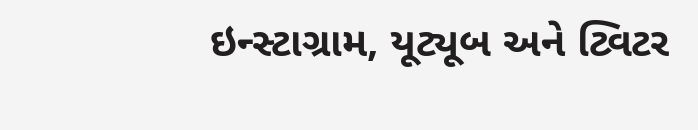ઇન્સ્ટાગ્રામ, યૂટ્યૂબ અને ટ્વિટર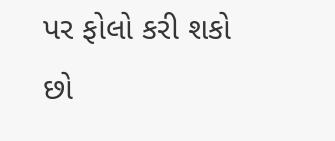પર ફોલો કરી શકો છો